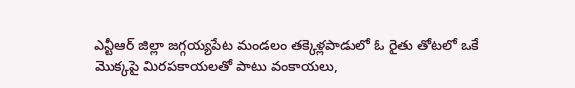ఎన్టీఆర్ జిల్లా జగ్గయ్యపేట మండలం తక్కెళ్లపాడులో ఓ రైతు తోటలో ఒకే మొక్కపై మిరపకాయలతో పాటు వంకాయలు,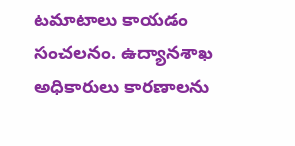టమాటాలు కాయడం సంచలనం. ఉద్యానశాఖ అధికారులు కారణాలను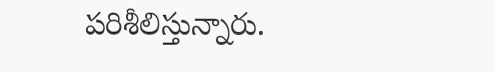పరిశీలిస్తున్నారు.